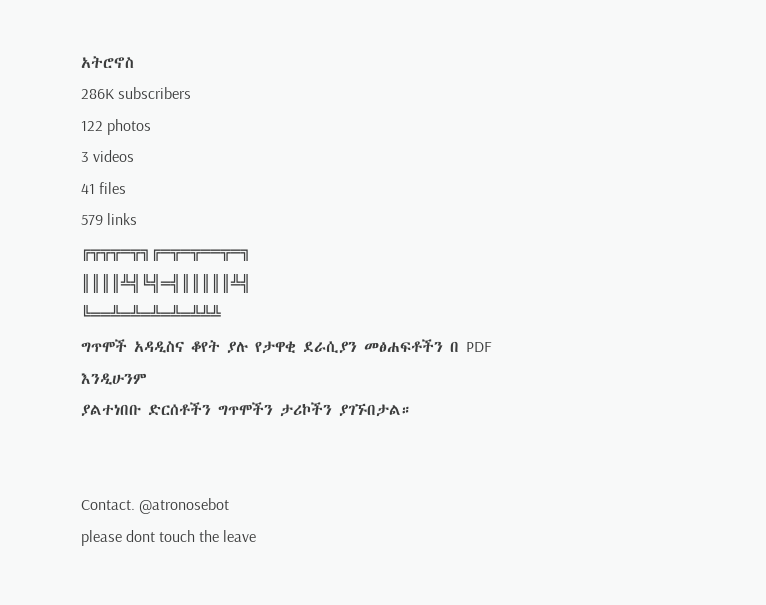አትሮኖስ
286K subscribers
122 photos
3 videos
41 files
579 links
╔╦╦╦═╦╗╔═╦═╦══╦═╗
║║║║╩╣╚╣═╣║║║║║╩╣
╚══╩═╩═╩═╩═╩╩╩
ግጥሞች አዳዲስና ቆየት ያሉ የታዋቂ ደራሲያን መፅሐፍቶችን በ PDF እንዲሁንም
ያልተነበቡ ድርሰቶችን ግጥሞችን ታሪኮችን ያገኙበታል።


Contact. @atronosebot
please dont touch the leave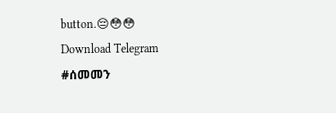button.😔😳😳
Download Telegram
#ሰመመን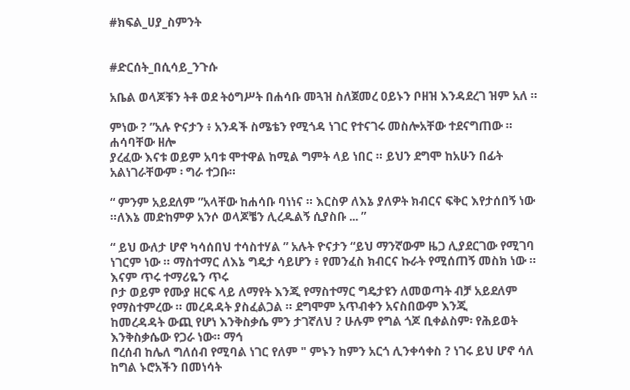#ክፍል_ሀያ_ስምንት


#ድርሰት_በሲሳይ_ንጉሱ

አቤል ወላጆቹን ትቶ ወደ ትዕግሥት በሐሳቡ መጓዝ ስለጀመረ ዐይኑን ቦዘዝ እንዳደረገ ዝም አለ ።

ምነው ? ”አሉ ዮናታን ፥ አንዳች ስሜቴን የሚጎዳ ነገር የተናገሩ መስሎአቸው ተደናግጠው ። ሐሳባቸው ዘሎ
ያረፈው እናቱ ወይም አባቱ ሞተዋል ከሚል ግምት ላይ ነበር ። ይህን ደግሞ ከአሁን በፊት አልነገራቸውም ፡ ግራ ተጋቡ።

“ ምንም አይደለም ”አላቸው ከሐሳቡ ባነነና ። እርስዎ ለእኔ ያለዎት ክብርና ፍቅር እየታሰበኝ ነው ።ለእኔ መድከምዎ አንሶ ወላጆቼን ሊረዱልኝ ሲያስቡ ... ”

“ ይህ ውለታ ሆኖ ካሳሰበህ ተሳስተሃል ” አሉት ዮናታን “ይህ ማንኛውም ዜጋ ሊያደርገው የሚገባ ነገርም ነው ። ማስተማር ለእኔ ግዴታ ሳይሆን ፥ የመንፈስ ክብርና ኩራት የሚሰጠኝ መስክ ነው ። እናም ጥሩ ተማሪዬን ጥሩ
ቦታ ወይም የሙያ ዘርፍ ላይ ለማየት እንጂ የማስተማር ግዴታዩን ለመወጣት ብቻ አይደለም የማስተምረው ። መረዳዳት ያስፈልጋል ። ደግሞም አጥብቀን አናስበውም እንጂ
ከመረዳዳት ውጪ የሆነ እንቅስቃሴ ምን ታገኛለህ ? ሁሉም የግል ጎጆ ቢቀልስም፡ የሕይወት እንቅስቃሴው የጋራ ነው። ማኅ
በረሰብ ከሌለ ግለሰብ የሚባል ነገር የለም " ምኑን ከምን አርጎ ሊንቀሳቀስ ? ነገሩ ይህ ሆኖ ሳለ ከግል ኑሮአችን በመነሳት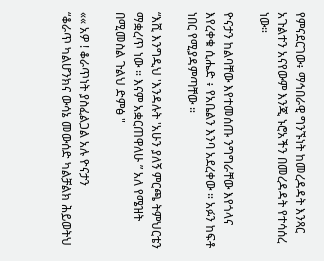የምናደርገው፥ ማኅበራዊ ግንኙነት ከመረዳዳት እንጻር
አጉልተን አናየውም እንጂ ኑሮአችን በመረዳዳት የተሳሰረ ነው።

ዮናታን ከልባቸው እየተመሰጡ ንግግራቸው እየጎላና እየረቀቁ ሲሔድ ፥ የአቤልን እንባ አደረቀው ። አፉን ከፍቶ
ነበር የሚያዳምጣቸው ።

“እሺ እንግዲህ 'እንዳሉት 'አሁን ያለኝ ምርጫ ትምህርቴን ማቋረጥ ነው ። እናም አቋርጠዋለሁ ” አለ የሜዝት
በሚመስል ጉልህ ድምፅ "

«« አዎ ! ቆራጥነት ያስፈልጋል አሉ ዮናታን
“ቆራጥ ካልሆንክና ውሳኔ መውሰድ ካልቻልክ ሕይወትህ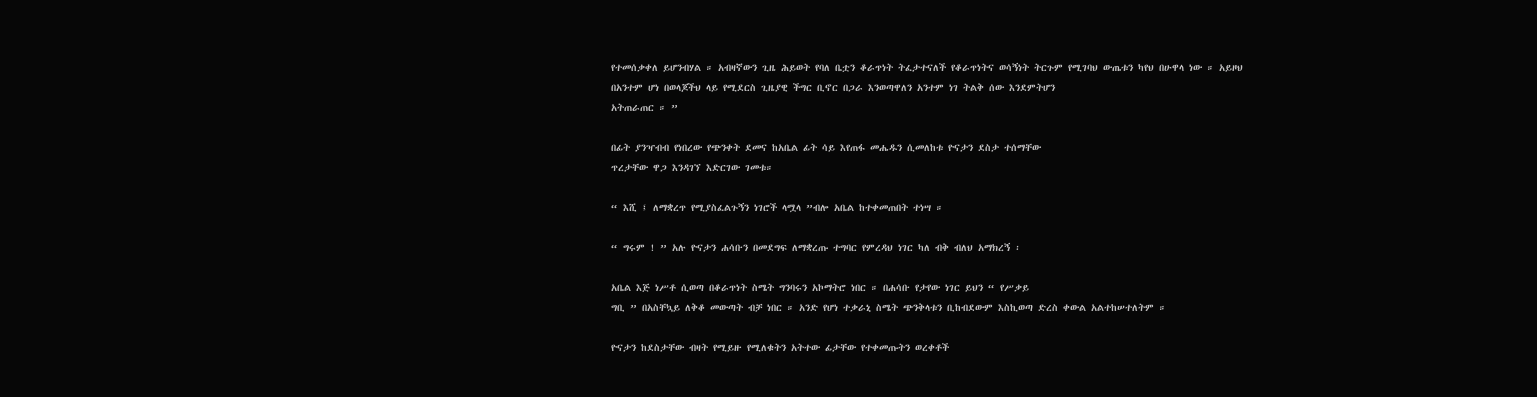የተመሰቃቀለ ይሆንብሃል ። አብዛኛውን ጊዜ ሕይወት የባለ ቤቷን ቆራጥነት ትፈታተናለች የቆራጥነትና ወሳኝነት ትርጉም የሚገባህ ውጤቱን ካየህ በሁዋላ ነው ። አይዞህ
በአንተም ሆነ በወላጆችህ ላይ የሚደርስ ጊዜያዊ ችግር ቢኖር በጋራ እንወጣዋለን አንተም ነገ ትልቅ ሰው እንደምትሆን
አትጠራጠር ። ”

በፊት ያንዣብብ የነበረው የጭንቀት ደመና ከአቤል ፊት ሳይ እየጠፋ መሔዱን ሲመለከቱ ዮናታን ደስታ ተሰማቸው
ጥረታቸው ዋጋ እንዳገኘ እድርገው ገመቱ።

“ እሺ ፤ ለማቋረጥ የሚያስፈልጉኝን ነገሮች ላሟላ ”ብሎ አቤል ከተቀመጠበት ተነሣ ።

“ ግሩም ! ” አሉ ዮናታን ሐሳቡን በመደግፍ ለማቋረጡ ተግባር የምረዳህ ነገር ካለ ብቅ ብለህ አማክረኝ ፡

አቤል እጅ ነሥቶ ሲወጣ በቆራጥነት ስሜት ግንባሩን አኮማትሮ ነበር ። በሐሳቡ የታየው ነገር ይህን “ የሥቃይ
ግቢ ” በአስቸኳይ ለቅቆ መውጣት ብቻ ነበር ። አንድ የሆነ ተቃራኒ ስሜት ጭንቅላቱን ቢከብደውም እስኪወጣ ድረስ ቀውል አልተከሠተለትም ።

ዮናታን ከደስታቸው ብዛት የሚይዙ የሚለቁትን አትተው ፊታቸው የተቀመጡትን ወረቀቶች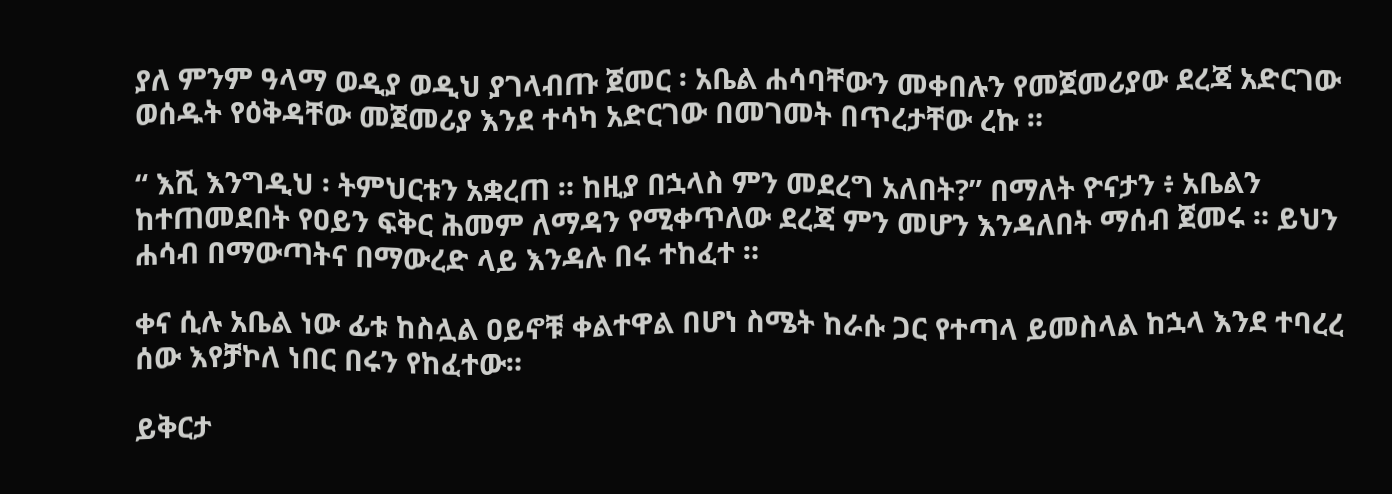ያለ ምንም ዓላማ ወዲያ ወዲህ ያገላብጡ ጀመር ፡ አቤል ሐሳባቸውን መቀበሉን የመጀመሪያው ደረጃ አድርገው ወሰዱት የዕቅዳቸው መጀመሪያ እንደ ተሳካ አድርገው በመገመት በጥረታቸው ረኩ ።

“ እሺ እንግዲህ ፡ ትምህርቱን አቋረጠ ። ከዚያ በኋላስ ምን መደረግ አለበት?” በማለት ዮናታን ፥ አቤልን ከተጠመደበት የዐይን ፍቅር ሕመም ለማዳን የሚቀጥለው ደረጃ ምን መሆን እንዳለበት ማሰብ ጀመሩ ። ይህን ሐሳብ በማውጣትና በማውረድ ላይ እንዳሉ በሩ ተከፈተ ።

ቀና ሲሉ አቤል ነው ፊቱ ከስሏል ዐይኖቹ ቀልተዋል በሆነ ስሜት ከራሱ ጋር የተጣላ ይመስላል ከኋላ እንደ ተባረረ ሰው እየቻኮለ ነበር በሩን የከፈተው።

ይቅርታ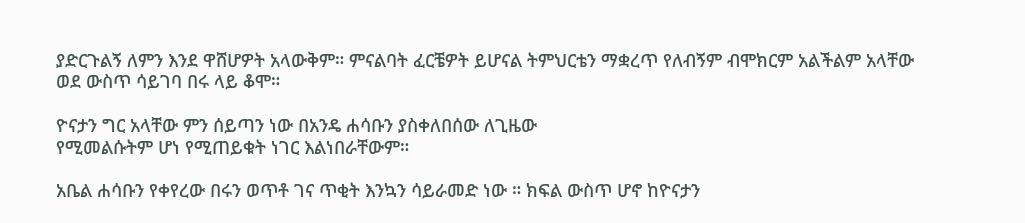ያድርጉልኝ ለምን እንደ ዋሸሆዎት አላውቅም። ምናልባት ፈርቼዎት ይሆናል ትምህርቴን ማቋረጥ የለብኝም ብሞክርም አልችልም አላቸው ወደ ውስጥ ሳይገባ በሩ ላይ ቆሞ።

ዮናታን ግር አላቸው ምን ሰይጣን ነው በአንዴ ሐሳቡን ያስቀለበሰው ለጊዜው
የሚመልሱትም ሆነ የሚጠይቁት ነገር እልነበራቸውም።

አቤል ሐሳቡን የቀየረው በሩን ወጥቶ ገና ጥቂት እንኳን ሳይራመድ ነው ። ክፍል ውስጥ ሆኖ ከዮናታን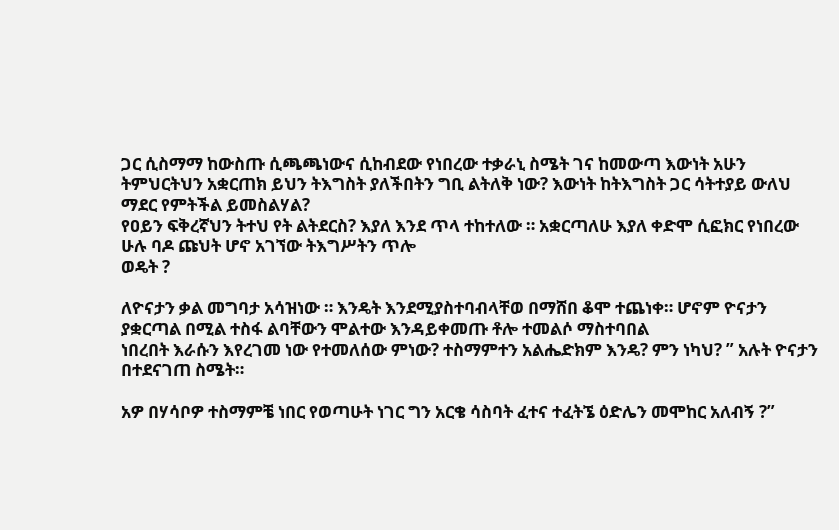ጋር ሲስማማ ከውስጡ ሲጫጫነውና ሲከብደው የነበረው ተቃራኒ ስሜት ገና ከመውጣ እውነት አሁን ትምህርትህን አቋርጠክ ይህን ትእግስት ያለችበትን ግቢ ልትለቅ ነው? እውነት ከትእግስት ጋር ሳትተያይ ውለህ ማደር የምትችል ይመስልሃል?
የዐይን ፍቅረኛህን ትተህ የት ልትደርስ? እያለ እንደ ጥላ ተከተለው ። አቋርጣለሁ እያለ ቀድሞ ሲፎክር የነበረው ሁሉ ባዶ ጩህት ሆኖ አገኘው ትእግሥትን ጥሎ
ወዴት ?

ለዮናታን ቃል መግባታ አሳዝነው ። እንዴት እንደሚያስተባብላቸወ በማሸበ ቆሞ ተጨነቀ። ሆኖም ዮናታን ያቋርጣል በሚል ተስፋ ልባቸውን ሞልተው እንዳይቀመጡ ቶሎ ተመልሶ ማስተባበል
ነበረበት እራሱን እየረገመ ነው የተመለሰው ምነው? ተስማምተን አልሔድክም እንዴ? ምን ነካህ? ” አሉት ዮናታን በተደናገጠ ስሜት።

አዎ በሃሳቦዎ ተስማምቼ ነበር የወጣሁት ነገር ግን አርቄ ሳስባት ፈተና ተፈትኜ ዕድሌን መሞከር አለብኝ ?”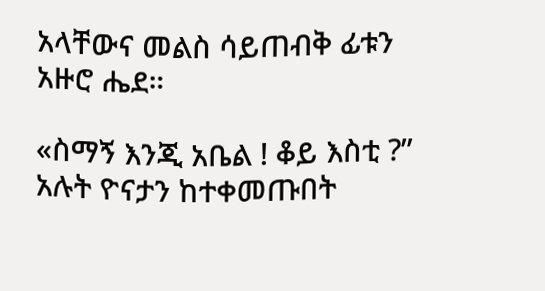አላቸውና መልስ ሳይጠብቅ ፊቱን አዙሮ ሔደ።

«ስማኝ እንጂ አቤል ! ቆይ እስቲ ?” አሉት ዮናታን ከተቀመጡበት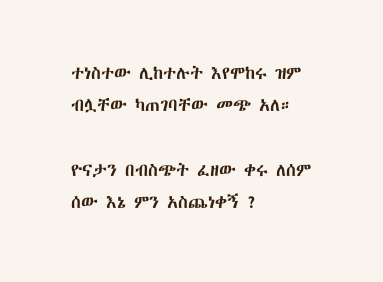ተነስተው ሊከተሉት እየሞከሩ ዝም ብሏቸው ካጠገባቸው መጭ አለ።

ዮናታን በብስጭት ፈዘው ቀሩ ለሰም ሰው እኔ ምን አስጨነቀኝ ?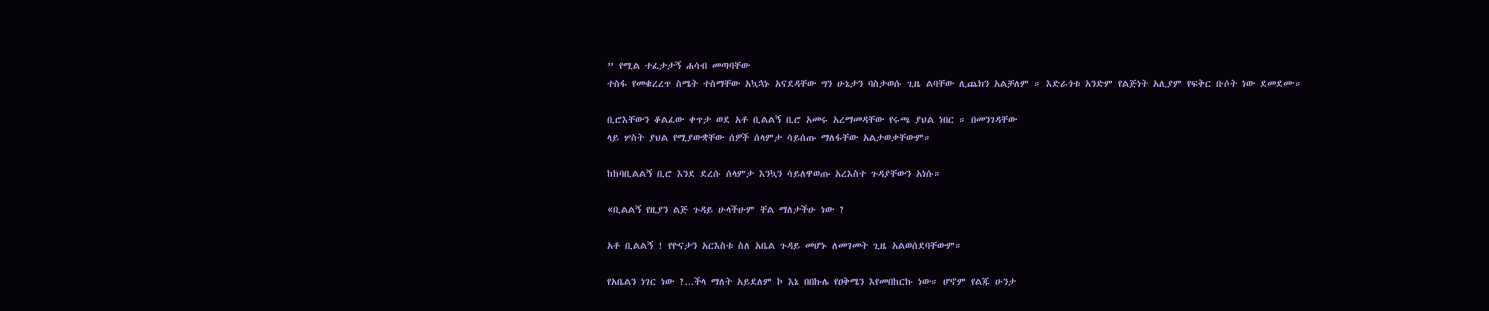” የሚል ተፈታታኝ ሐሳብ መጣባቸው
ተስፋ የመቁረረጥ ስሜት ተስማቸው አኳኋኑ አናደዳቸው ግን ሁኔታን ባስታወሱ ጊዜ ልባቸው ሊጨክን አልቻለም ። እድራጎቱ አንድም የልጅነት አሊያም የፍቅር ቡሶት ነው ደመደሙ።

ቢሮእቸውን ቆልፈው ቀጥታ ወደ አቶ ቢልልኝ ቢሮ አመሩ አረማመዳቸው የሩጫ ያህል ነበር ። በመንገዳቸው
ላይ ሦስት ያህል የሚያውቋቸው ሰዎች ሰላምታ ሳይሰጡ ማለፋቸው አልታወቃቸውም።

ከከባቢልልኝ ቢሮ እንደ ደረሱ ሰላምታ እንኳን ሳይለዋወጡ አረእስተ ጉዳያቸውን አነሱ።

«ቢልልኝ የዚያን ልጅ ጉዳይ ሁላችሁም ቸል ማለታችሁ ነው ?

አቶ ቢልልኝ ! የዮናታን አርእስቱ ስለ አቤል ጉዳይ መሆኑ ለመገመት ጊዜ አልወሰደባቸውም።

የአቤልን ነገር ነው ?...ችላ ማለት አይደለም ኮ እኔ በበኩሌ የዐቅሜን እየመበከርኩ ነው። ሆኖም የልጁ ሁንታ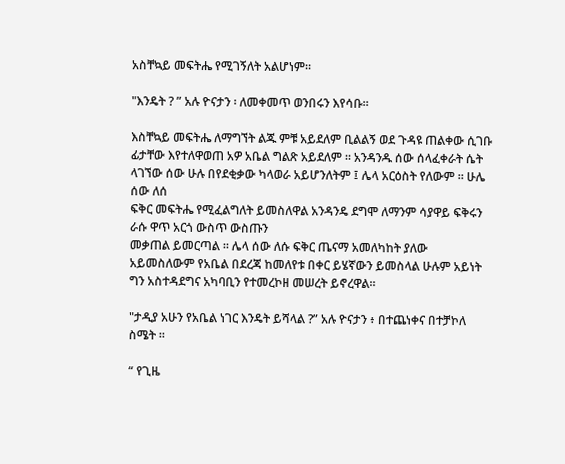አስቸኳይ መፍትሔ የሚገኝለት አልሆነም።

"እንዴት ? ” አሉ ዮናታን ፡ ለመቀመጥ ወንበሩን እየሳቡ።

እስቸኳይ መፍትሔ ለማግኘት ልጁ ምቹ አይደለም ቢልልኝ ወደ ጉዳዩ ጠልቀው ሲገቡ ፊታቸው እየተለዋወጠ አዎ አቤል ግልጽ አይደለም ። አንዳንዱ ሰው ሰላፈቀራት ሴት ላገኘው ሰው ሁሉ በየደቂቃው ካላወራ አይሆንለትም ፤ ሌላ አርዕስት የለውም ። ሁሌ ሰው ለሰ
ፍቅር መፍትሔ የሚፈልግለት ይመስለዋል አንዳንዴ ደግሞ ለማንም ሳያዋይ ፍቅሩን ራሱ ዋጥ አርጎ ውስጥ ውስጡን
መቃጠል ይመርጣል ። ሌላ ሰው ለሱ ፍቅር ጤናማ አመለካከት ያለው አይመስለውም የአቤል በደረጃ ከመለየቱ በቀር ይሄኛውን ይመስላል ሁሉም አይነት ግን አስተዳደግና አካባቢን የተመረኮዘ መሠረት ይኖረዋል።

"ታዲያ አሁን የአቤል ነገር እንዴት ይሻላል ?” አሉ ዮናታን ፥ በተጨነቀና በተቻኮለ ስሜት ።

“ የጊዜ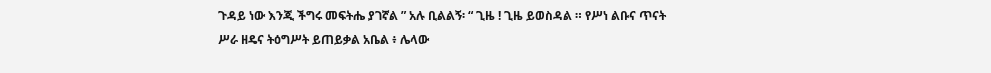ጉዳይ ነው እንጂ ችግሩ መፍትሔ ያገኛል ” አሉ ቢልልኝ፡ “ ጊዜ ! ጊዜ ይወስዳል ። የሥነ ልቡና ጥናት
ሥራ ዘዴና ትዕግሥት ይጠይቃል አቤል ፥ ሌላው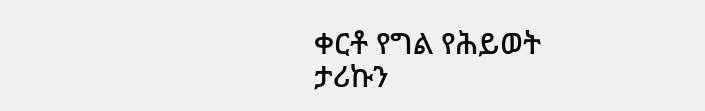ቀርቶ የግል የሕይወት ታሪኩን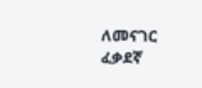ለመናገር ፈቃደኛ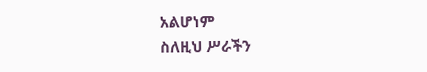አልሆነም
ስለዚህ ሥራችን